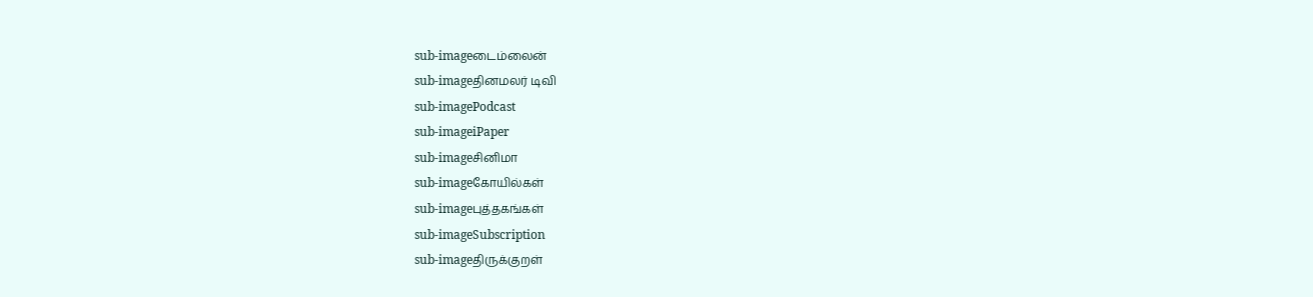sub-imageடைம்லைன்
sub-imageதினமலர் டிவி
sub-imagePodcast
sub-imageiPaper
sub-imageசினிமா
sub-imageகோயில்கள்
sub-imageபுத்தகங்கள்
sub-imageSubscription
sub-imageதிருக்குறள்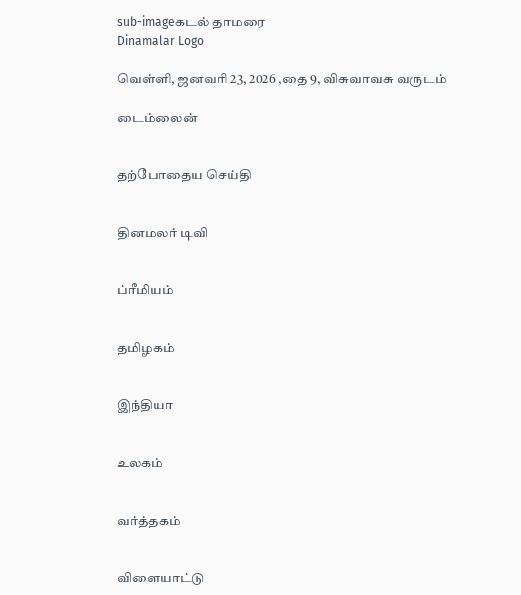sub-imageகடல் தாமரை
Dinamalar Logo

வெள்ளி, ஜனவரி 23, 2026 ,தை 9, விசுவாவசு வருடம்

டைம்லைன்


தற்போதைய செய்தி


தினமலர் டிவி


ப்ரீமியம்


தமிழகம்


இந்தியா


உலகம்


வர்த்தகம்


விளையாட்டு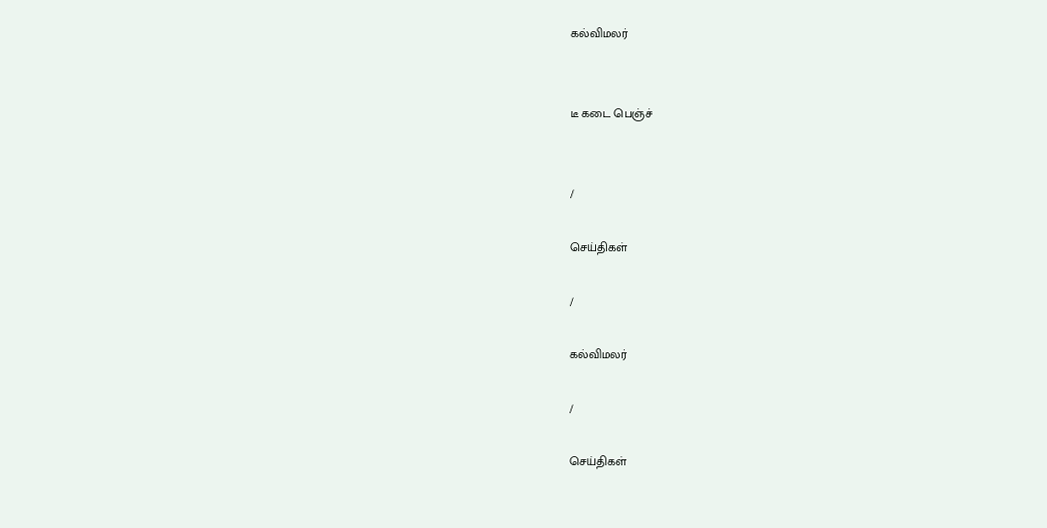கல்விமலர்


டீ கடை பெஞ்ச்


/

செய்திகள்

/

கல்விமலர்

/

செய்திகள்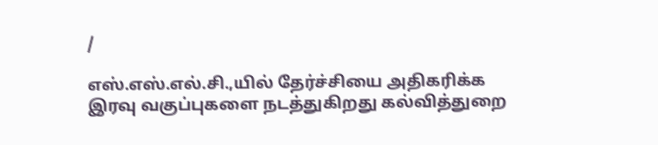/

எஸ்.எஸ்.எல்.சி.,யில் தேர்ச்சியை அதிகரிக்க இரவு வகுப்புகளை நடத்துகிறது கல்வித்துறை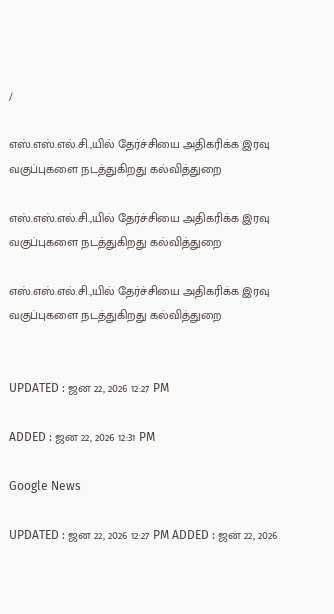/

எஸ்.எஸ்.எல்.சி.,யில் தேர்ச்சியை அதிகரிக்க இரவு வகுப்புகளை நடத்துகிறது கல்வித்துறை

எஸ்.எஸ்.எல்.சி.,யில் தேர்ச்சியை அதிகரிக்க இரவு வகுப்புகளை நடத்துகிறது கல்வித்துறை

எஸ்.எஸ்.எல்.சி.,யில் தேர்ச்சியை அதிகரிக்க இரவு வகுப்புகளை நடத்துகிறது கல்வித்துறை


UPDATED : ஜன 22, 2026 12:27 PM

ADDED : ஜன 22, 2026 12:31 PM

Google News

UPDATED : ஜன 22, 2026 12:27 PM ADDED : ஜன 22, 2026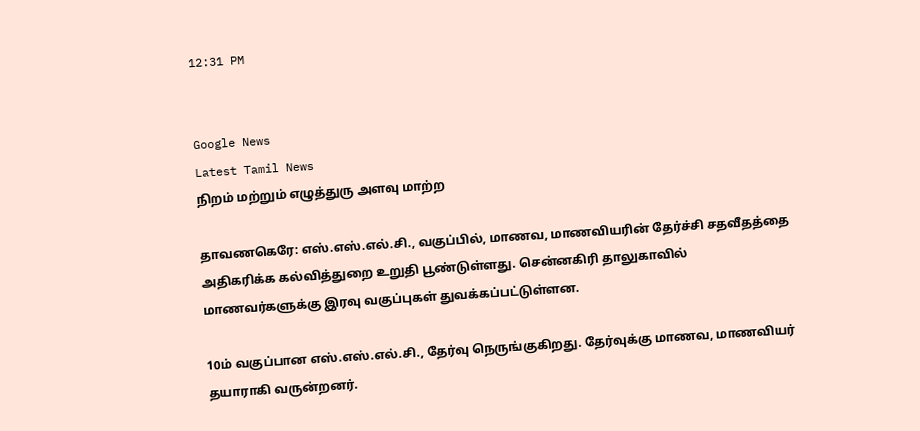12:31 PM


Google News
Latest Tamil News
நிறம் மற்றும் எழுத்துரு அளவு மாற்ற

தாவணகெரே: எஸ்.எஸ்.எல்.சி., வகுப்பில், மாணவ, மாணவியரின் தேர்ச்சி சதவீதத்தை அதிகரிக்க கல்வித்துறை உறுதி பூண்டுள்ளது. சென்னகிரி தாலுகாவில் மாணவர்களுக்கு இரவு வகுப்புகள் துவக்கப்பட்டுள்ளன.

10ம் வகுப்பான எஸ்.எஸ்.எல்.சி., தேர்வு நெருங்குகிறது. தேர்வுக்கு மாணவ, மாணவியர் தயாராகி வருன்றனர்.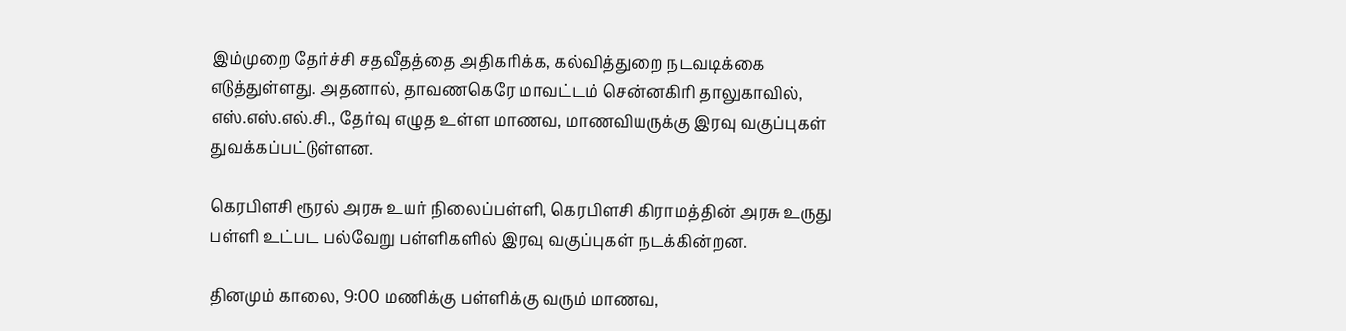இம்முறை தேர்ச்சி சதவீதத்தை அதிகரிக்க, கல்வித்துறை நடவடிக்கை எடுத்துள்ளது. அதனால், தாவணகெரே மாவட்டம் சென்னகிரி தாலுகாவில், எஸ்.எஸ்.எல்.சி., தேர்வு எழுத உள்ள மாணவ, மாணவியருக்கு இரவு வகுப்புகள் துவக்கப்பட்டுள்ளன.

கெரபிளசி ரூரல் அரசு உயர் நிலைப்பள்ளி, கெரபிளசி கிராமத்தின் அரசு உருது பள்ளி உட்பட பல்வேறு பள்ளிகளில் இரவு வகுப்புகள் நடக்கின்றன.

தினமும் காலை, 9:00 மணிக்கு பள்ளிக்கு வரும் மாணவ,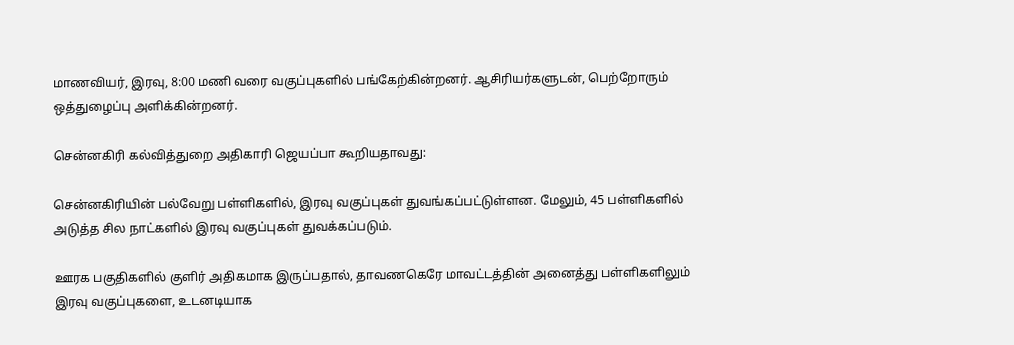மாணவியர், இரவு, 8:00 மணி வரை வகுப்புகளில் பங்கேற்கின்றனர். ஆசிரியர்களுடன், பெற்றோரும் ஒத்துழைப்பு அளிக்கின்றனர்.

சென்னகிரி கல்வித்துறை அதிகாரி ஜெயப்பா கூறியதாவது:

சென்னகிரியின் பல்வேறு பள்ளிகளில், இரவு வகுப்புகள் துவங்கப்பட்டுள்ளன. மேலும், 45 பள்ளிகளில் அடுத்த சில நாட்களில் இரவு வகுப்புகள் துவக்கப்படும்.

ஊரக பகுதிகளில் குளிர் அதிகமாக இருப்பதால், தாவணகெரே மாவட்டத்தின் அனைத்து பள்ளிகளிலும் இரவு வகுப்புகளை, உடனடியாக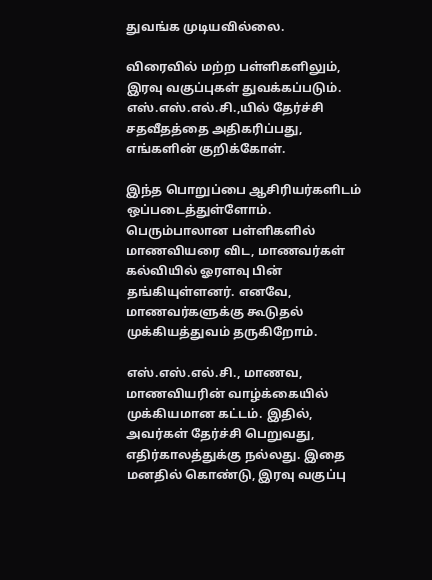துவங்க முடியவில்லை.

விரைவில் மற்ற பள்ளிகளிலும், இரவு வகுப்புகள் துவக்கப்படும். எஸ்.எஸ்.எல்.சி.,யில் தேர்ச்சி சதவீதத்தை அதிகரிப்பது, எங்களின் குறிக்கோள்.

இந்த பொறுப்பை ஆசிரியர்களிடம் ஒப்படைத்துள்ளோம். பெரும்பாலான பள்ளிகளில் மாணவியரை விட, மாணவர்கள் கல்வியில் ஓரளவு பின் தங்கியுள்ளனர். எனவே, மாணவர்களுக்கு கூடுதல் முக்கியத்துவம் தருகிறோம்.

எஸ்.எஸ்.எல்.சி., மாணவ, மாணவியரின் வாழ்க்கையில் முக்கியமான கட்டம். இதில், அவர்கள் தேர்ச்சி பெறுவது, எதிர்காலத்துக்கு நல்லது. இதை மனதில் கொண்டு, இரவு வகுப்பு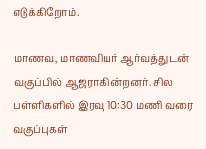எடுக்கிறோம்.

மாணவ, மாணவியர் ஆர்வத்துடன் வகுப்பில் ஆஜராகின்றனர். சில பள்ளிகளில் இரவு 10:30 மணி வரை வகுப்புகள்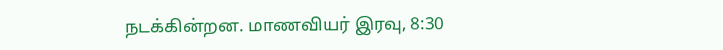நடக்கின்றன. மாணவியர் இரவு, 8:30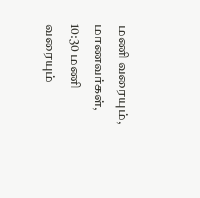மணி வரையும், மாணவர்கள், 10:30 மணி வரையும்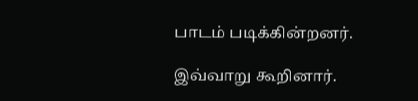பாடம் படிக்கின்றனர்.

இவ்வாறு கூறினார்.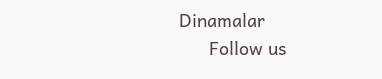Dinamalar
      Follow us